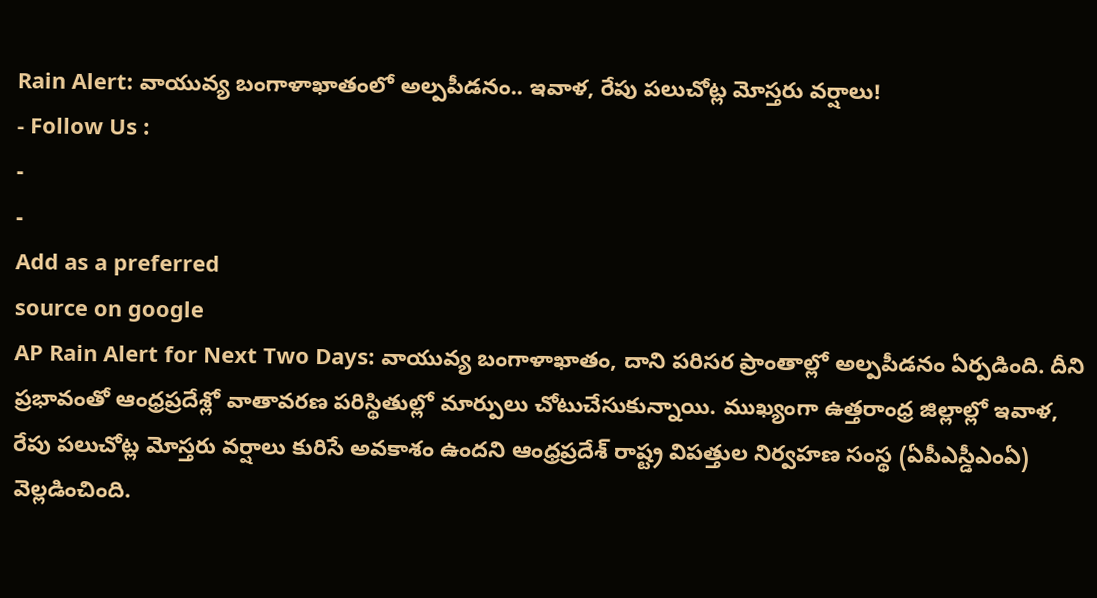Rain Alert: వాయువ్య బంగాళాఖాతంలో అల్పపీడనం.. ఇవాళ, రేపు పలుచోట్ల మోస్తరు వర్షాలు!
- Follow Us :
-
-
Add as a preferred
source on google
AP Rain Alert for Next Two Days: వాయువ్య బంగాళాఖాతం, దాని పరిసర ప్రాంతాల్లో అల్పపీడనం ఏర్పడింది. దీని ప్రభావంతో ఆంధ్రప్రదేశ్లో వాతావరణ పరిస్థితుల్లో మార్పులు చోటుచేసుకున్నాయి. ముఖ్యంగా ఉత్తరాంధ్ర జిల్లాల్లో ఇవాళ, రేపు పలుచోట్ల మోస్తరు వర్షాలు కురిసే అవకాశం ఉందని ఆంధ్రప్రదేశ్ రాష్ట్ర విపత్తుల నిర్వహణ సంస్థ (ఏపీఎస్డీఎంఏ) వెల్లడించింది.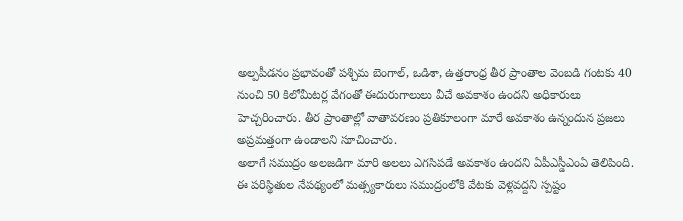అల్పపీడనం ప్రభావంతో పశ్చిమ బెంగాల్, ఒడిశా, ఉత్తరాంధ్ర తీర ప్రాంతాల వెంబడి గంటకు 40 నుంచి 50 కిలోమీటర్ల వేగంతో ఈదురుగాలులు వీచే అవకాశం ఉందని అధికారులు హెచ్చరించారు. తీర ప్రాంతాల్లో వాతావరణం ప్రతికూలంగా మారే అవకాశం ఉన్నందున ప్రజలు అప్రమత్తంగా ఉండాలని సూచించారు.
అలాగే సముద్రం అలజడిగా మారి అలలు ఎగసిపడే అవకాశం ఉందని ఏపీఎస్డీఎంఏ తెలిపింది. ఈ పరిస్థితుల నేపథ్యంలో మత్స్యకారులు సముద్రంలోకి వేటకు వెళ్లవద్దని స్పష్టం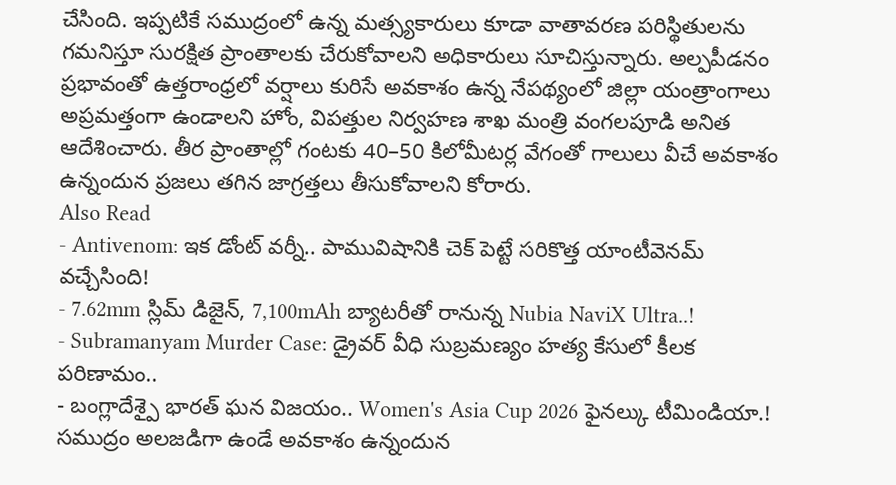చేసింది. ఇప్పటికే సముద్రంలో ఉన్న మత్స్యకారులు కూడా వాతావరణ పరిస్థితులను గమనిస్తూ సురక్షిత ప్రాంతాలకు చేరుకోవాలని అధికారులు సూచిస్తున్నారు. అల్పపీడనం ప్రభావంతో ఉత్తరాంధ్రలో వర్షాలు కురిసే అవకాశం ఉన్న నేపథ్యంలో జిల్లా యంత్రాంగాలు అప్రమత్తంగా ఉండాలని హోం, విపత్తుల నిర్వహణ శాఖ మంత్రి వంగలపూడి అనిత ఆదేశించారు. తీర ప్రాంతాల్లో గంటకు 40–50 కిలోమీటర్ల వేగంతో గాలులు వీచే అవకాశం ఉన్నందున ప్రజలు తగిన జాగ్రత్తలు తీసుకోవాలని కోరారు.
Also Read
- Antivenom: ఇక డోంట్ వర్నీ.. పామువిషానికి చెక్ పెట్టే సరికొత్త యాంటీవెనమ్ వచ్చేసింది!
- 7.62mm స్లిమ్ డిజైన్, 7,100mAh బ్యాటరీతో రానున్న Nubia NaviX Ultra..!
- Subramanyam Murder Case: డ్రైవర్ వీధి సుబ్రమణ్యం హత్య కేసులో కీలక పరిణామం..
- బంగ్లాదేశ్పై భారత్ ఘన విజయం.. Women's Asia Cup 2026 ఫైనల్కు టీమిండియా.!
సముద్రం అలజడిగా ఉండే అవకాశం ఉన్నందున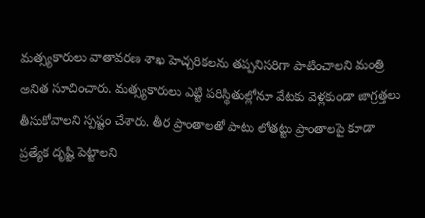మత్స్యకారులు వాతావరణ శాఖ హెచ్చరికలను తప్పనిసరిగా పాటించాలని మంత్రి అనిత సూచించారు. మత్స్యకారులు ఎట్టి పరిస్థితుల్లోనూ వేటకు వెళ్లకుండా జాగ్రత్తలు తీసుకోవాలని స్పష్టం చేశారు. తీర ప్రాంతాలతో పాటు లోతట్టు ప్రాంతాలపై కూడా ప్రత్యేక దృష్టి పెట్టాలని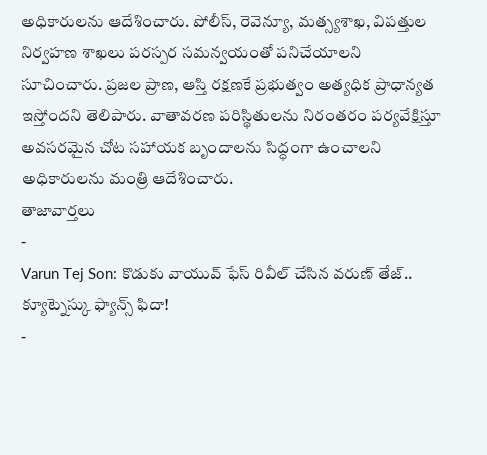అధికారులను ఆదేశించారు. పోలీస్, రెవెన్యూ, మత్స్యశాఖ, విపత్తుల నిర్వహణ శాఖలు పరస్పర సమన్వయంతో పనిచేయాలని సూచించారు. ప్రజల ప్రాణ, ఆస్తి రక్షణకే ప్రభుత్వం అత్యధిక ప్రాధాన్యత ఇస్తోందని తెలిపారు. వాతావరణ పరిస్థితులను నిరంతరం పర్యవేక్షిస్తూ అవసరమైన చోట సహాయక బృందాలను సిద్ధంగా ఉంచాలని అధికారులను మంత్రి ఆదేశించారు.
తాజావార్తలు
-
Varun Tej Son: కొడుకు వాయువ్ ఫేస్ రివీల్ చేసిన వరుణ్ తేజ్.. క్యూట్నెస్కు ఫ్యాన్స్ ఫిదా!
-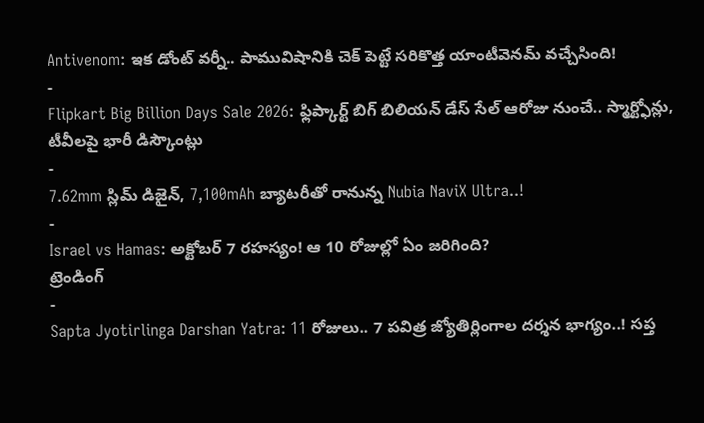Antivenom: ఇక డోంట్ వర్నీ.. పామువిషానికి చెక్ పెట్టే సరికొత్త యాంటీవెనమ్ వచ్చేసింది!
-
Flipkart Big Billion Days Sale 2026: ఫ్లిప్కార్ట్ బిగ్ బిలియన్ డేస్ సేల్ ఆరోజు నుంచే.. స్మార్ట్ఫోన్లు, టీవీలపై భారీ డిస్కౌంట్లు
-
7.62mm స్లిమ్ డిజైన్, 7,100mAh బ్యాటరీతో రానున్న Nubia NaviX Ultra..!
-
Israel vs Hamas: అక్టోబర్ 7 రహస్యం! ఆ 10 రోజుల్లో ఏం జరిగింది?
ట్రెండింగ్
-
Sapta Jyotirlinga Darshan Yatra: 11 రోజులు.. 7 పవిత్ర జ్యోతిర్లింగాల దర్శన భాగ్యం..! సప్త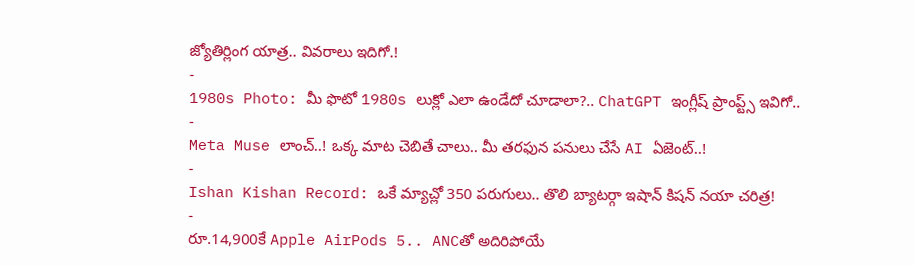జ్యోతిర్లింగ యాత్ర.. వివరాలు ఇదిగో.!
-
1980s Photo: మీ ఫొటో 1980s లుక్లో ఎలా ఉండేదో చూడాలా?.. ChatGPT ఇంగ్లీష్ ప్రాంప్ట్స్ ఇవిగో..
-
Meta Muse లాంచ్..! ఒక్క మాట చెబితే చాలు.. మీ తరఫున పనులు చేసే AI ఏజెంట్..!
-
Ishan Kishan Record: ఒకే మ్యాచ్లో 350 పరుగులు.. తొలి బ్యాటర్గా ఇషాన్ కిషన్ నయా చరిత్ర!
-
రూ.14,900కే Apple AirPods 5.. ANCతో అదిరిపోయే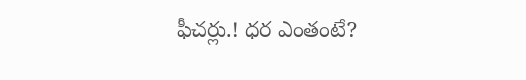ఫీచర్లు.! ధర ఎంతంటే?